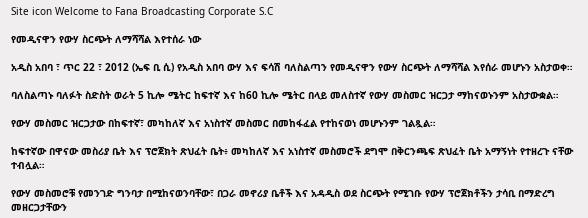Site icon Welcome to Fana Broadcasting Corporate S.C

የመዲናዋን የውሃ ስርጭት ለማሻሻል እየተሰራ ነው

አዲስ አበባ ፣ ጥር 22 ፣ 2012 (ኤፍ ቢ ሲ) የአዲስ አበባ ውሃ እና ፍሳሽ ባለስልጣን የመዲናዋን የውሃ ስርጭት ለማሻሻል እየሰራ መሆኑን አስታወቀ።

ባለስልጣኑ ባለፉት ስድስት ወራት 5 ኪሎ ሜትር ከፍተኛ እና ከ60 ኪሎ ሜትር በላይ መለስተኛ የውሃ መስመር ዝርጋታ ማከናወኑንም አስታውቋል።

የውሃ መስመር ዝርጋታው በከፍተኛ፣ መካከለኛ እና አነስተኛ መስመር በመከፋፈል የተከናወነ መሆኑንም ገልጿል።

ከፍተኛው በዋናው መስሪያ ቤት እና ፕሮጀክት ጽህፈት ቤት፥ መካከለኛ እና አነስተኛ መስመሮች ደግሞ በቅርንጫፍ ጽህፈት ቤት አማኝነት የተዘረጉ ናቸው ተብሏል።

የውሃ መስመሮቹ የመንገድ ግንባታ በሚከናወንባቸው፣ በጋራ መኖሪያ ቤቶች እና አዳዲስ ወደ ስርጭት የሚገቡ የውሃ ፕሮጀክቶችን ታሳቢ በማድረግ መዘርጋታቸውን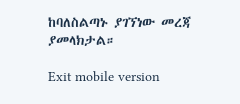ከባለስልጣኑ ያገኘነው መረጃ ያመላክታል።

Exit mobile version